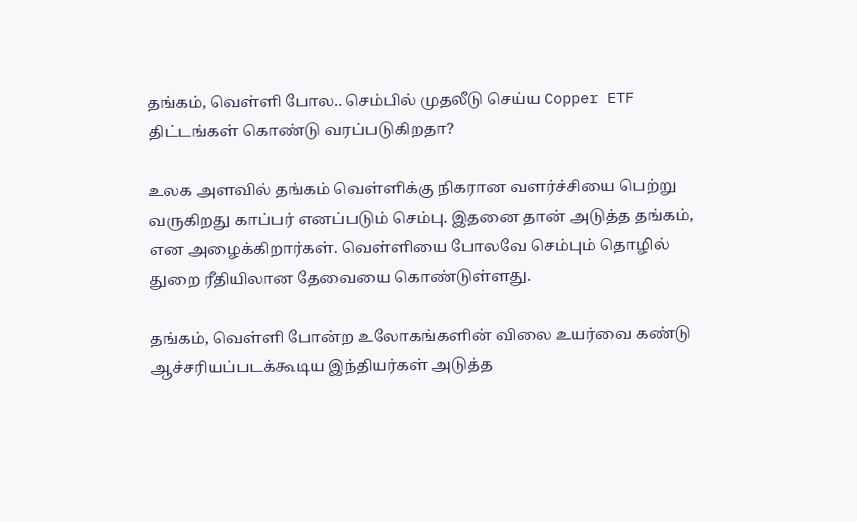தங்கம், வெள்ளி போல.. செம்பில் முதலீடு செய்ய Copper ETF திட்டங்கள் கொண்டு வரப்படுகிறதா?

உலக அளவில் தங்கம் வெள்ளிக்கு நிகரான வளர்ச்சியை பெற்று வருகிறது காப்பர் எனப்படும் செம்பு. இதனை தான் அடுத்த தங்கம், என அழைக்கிறார்கள். வெள்ளியை போலவே செம்பும் தொழில் துறை ரீதியிலான தேவையை கொண்டுள்ளது.

தங்கம், வெள்ளி போன்ற உலோகங்களின் விலை உயர்வை கண்டு ஆச்சரியப்படக்கூடிய இந்தியர்கள் அடுத்த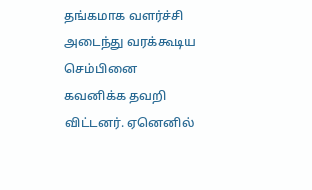தங்கமாக வளர்ச்சி அடைந்து வரக்கூடிய செம்பினை கவனிக்க தவறி விட்டனர். ஏனெனில்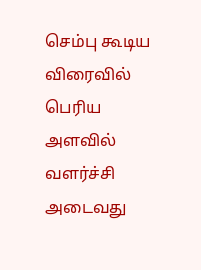செம்பு கூடிய விரைவில் பெரிய அளவில் வளர்ச்சி அடைவது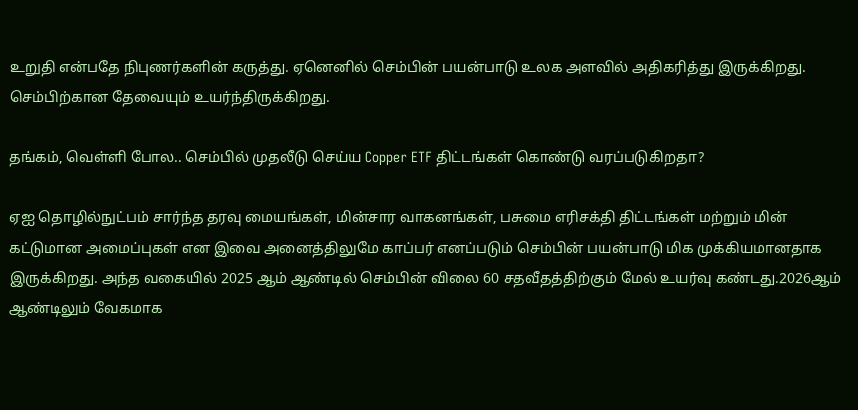உறுதி என்பதே நிபுணர்களின் கருத்து. ஏனெனில் செம்பின் பயன்பாடு உலக அளவில் அதிகரித்து இருக்கிறது. செம்பிற்கான தேவையும் உயர்ந்திருக்கிறது.

தங்கம், வெள்ளி போல.. செம்பில் முதலீடு செய்ய Copper ETF திட்டங்கள் கொண்டு வரப்படுகிறதா?

ஏஐ தொழில்நுட்பம் சார்ந்த தரவு மையங்கள், மின்சார வாகனங்கள், பசுமை எரிசக்தி திட்டங்கள் மற்றும் மின் கட்டுமான அமைப்புகள் என இவை அனைத்திலுமே காப்பர் எனப்படும் செம்பின் பயன்பாடு மிக முக்கியமானதாக இருக்கிறது. அந்த வகையில் 2025 ஆம் ஆண்டில் செம்பின் விலை 60 சதவீதத்திற்கும் மேல் உயர்வு கண்டது.2026ஆம் ஆண்டிலும் வேகமாக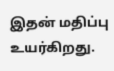இதன் மதிப்பு உயர்கிறது.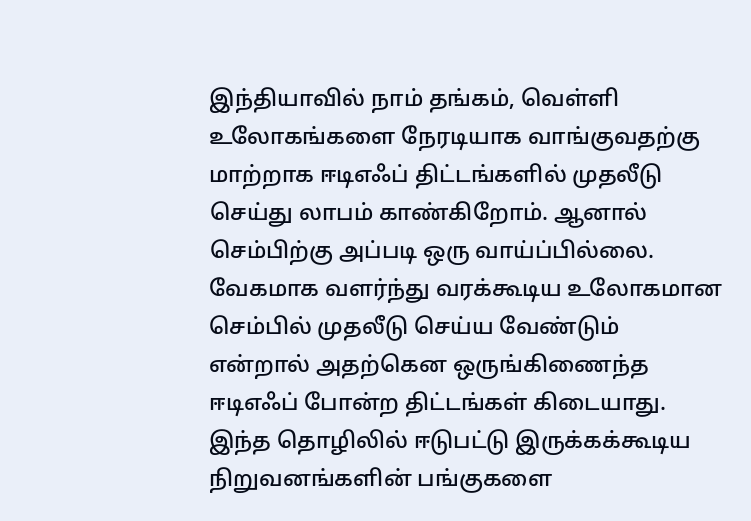இந்தியாவில் நாம் தங்கம், வெள்ளி உலோகங்களை நேரடியாக வாங்குவதற்கு மாற்றாக ஈடிஎஃப் திட்டங்களில் முதலீடு செய்து லாபம் காண்கிறோம். ஆனால் செம்பிற்கு அப்படி ஒரு வாய்ப்பில்லை. வேகமாக வளர்ந்து வரக்கூடிய உலோகமான செம்பில் முதலீடு செய்ய வேண்டும் என்றால் அதற்கென ஒருங்கிணைந்த ஈடிஎஃப் போன்ற திட்டங்கள் கிடையாது. இந்த தொழிலில் ஈடுபட்டு இருக்கக்கூடிய நிறுவனங்களின் பங்குகளை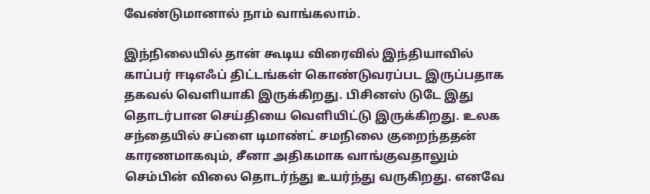வேண்டுமானால் நாம் வாங்கலாம்.

இந்நிலையில் தான் கூடிய விரைவில் இந்தியாவில் காப்பர் ஈடிஎஃப் திட்டங்கள் கொண்டுவரப்பட இருப்பதாக தகவல் வெளியாகி இருக்கிறது. பிசினஸ் டுடே இது தொடர்பான செய்தியை வெளியிட்டு இருக்கிறது. உலக சந்தையில் சப்ளை டிமாண்ட் சமநிலை குறைந்ததன் காரணமாகவும், சீனா அதிகமாக வாங்குவதாலும் செம்பின் விலை தொடர்ந்து உயர்ந்து வருகிறது. எனவே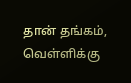தான் தங்கம், வெள்ளிக்கு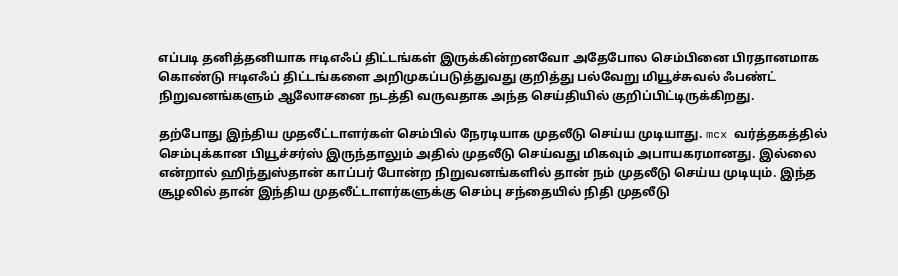எப்படி தனித்தனியாக ஈடிஎஃப் திட்டங்கள் இருக்கின்றனவோ அதேபோல செம்பினை பிரதானமாக கொண்டு ஈடிஎஃப் திட்டங்களை அறிமுகப்படுத்துவது குறித்து பல்வேறு மியூச்சுவல் ஃபண்ட் நிறுவனங்களும் ஆலோசனை நடத்தி வருவதாக அந்த செய்தியில் குறிப்பிட்டிருக்கிறது.

தற்போது இந்திய முதலீட்டாளர்கள் செம்பில் நேரடியாக முதலீடு செய்ய முடியாது. mcx வர்த்தகத்தில் செம்புக்கான பியூச்சர்ஸ் இருந்தாலும் அதில் முதலீடு செய்வது மிகவும் அபாயகரமானது. இல்லை என்றால் ஹிந்துஸ்தான் காப்பர் போன்ற நிறுவனங்களில் தான் நம் முதலீடு செய்ய முடியும். இந்த சூழலில் தான் இந்திய முதலீட்டாளர்களுக்கு செம்பு சந்தையில் நிதி முதலீடு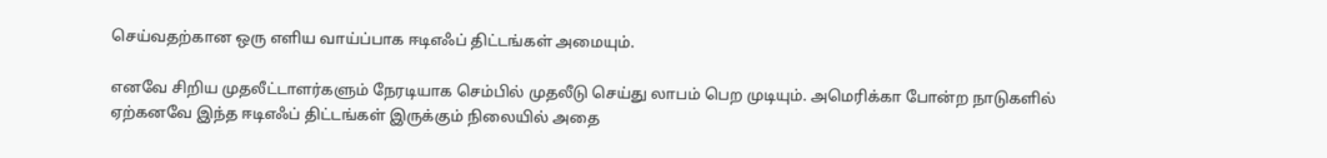செய்வதற்கான ஒரு எளிய வாய்ப்பாக ஈடிஎஃப் திட்டங்கள் அமையும்.

எனவே சிறிய முதலீட்டாளர்களும் நேரடியாக செம்பில் முதலீடு செய்து லாபம் பெற முடியும். அமெரிக்கா போன்ற நாடுகளில் ஏற்கனவே இந்த ஈடிஎஃப் திட்டங்கள் இருக்கும் நிலையில் அதை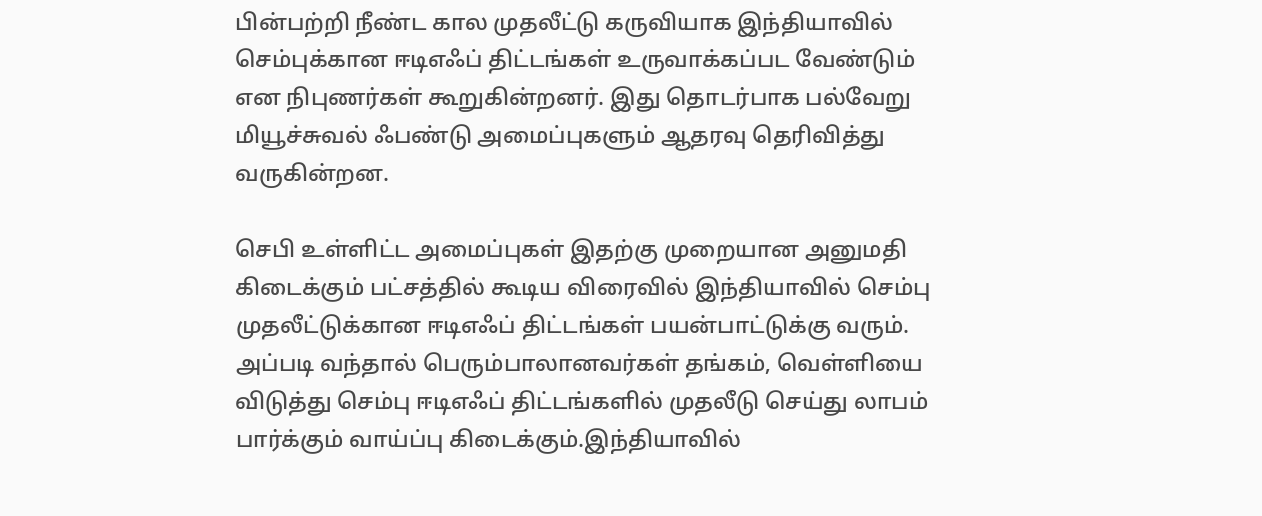பின்பற்றி நீண்ட கால முதலீட்டு கருவியாக இந்தியாவில் செம்புக்கான ஈடிஎஃப் திட்டங்கள் உருவாக்கப்பட வேண்டும் என நிபுணர்கள் கூறுகின்றனர். இது தொடர்பாக பல்வேறு மியூச்சுவல் ஃபண்டு அமைப்புகளும் ஆதரவு தெரிவித்து வருகின்றன.

செபி உள்ளிட்ட அமைப்புகள் இதற்கு முறையான அனுமதி கிடைக்கும் பட்சத்தில் கூடிய விரைவில் இந்தியாவில் செம்பு முதலீட்டுக்கான ஈடிஎஃப் திட்டங்கள் பயன்பாட்டுக்கு வரும். அப்படி வந்தால் பெரும்பாலானவர்கள் தங்கம், வெள்ளியை விடுத்து செம்பு ஈடிஎஃப் திட்டங்களில் முதலீடு செய்து லாபம் பார்க்கும் வாய்ப்பு கிடைக்கும்.இந்தியாவில்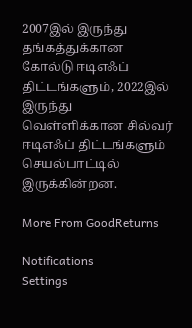2007இல் இருந்து தங்கத்துக்கான கோல்டு ஈடிஎஃப் திட்டங்களும், 2022இல் இருந்து வெள்ளிக்கான சில்வர் ஈடிஎஃப் திட்டங்களும் செயல்பாட்டில் இருக்கின்றன.

More From GoodReturns

Notifications
Settings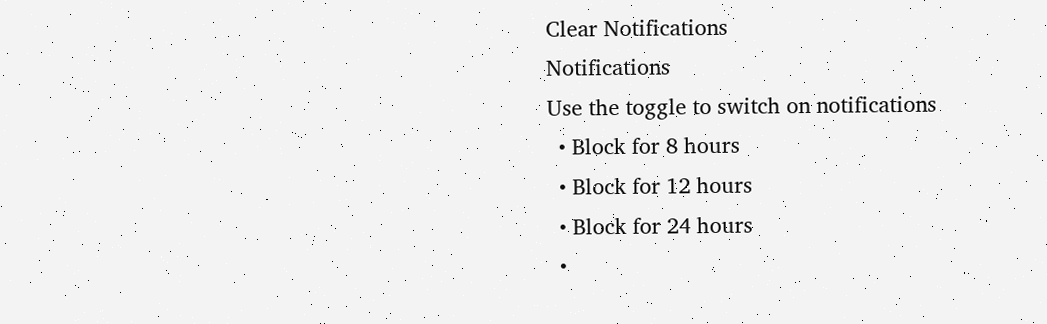Clear Notifications
Notifications
Use the toggle to switch on notifications
  • Block for 8 hours
  • Block for 12 hours
  • Block for 24 hours
  •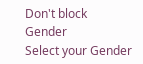Don't block
Gender
Select your Gender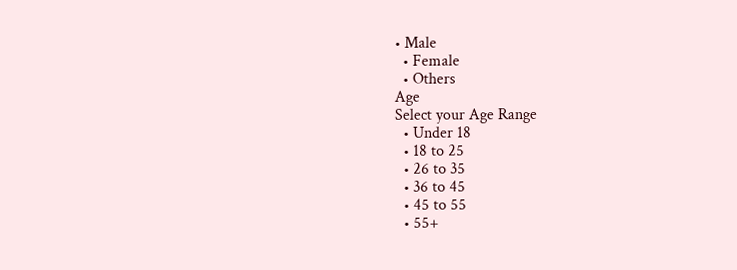• Male
  • Female
  • Others
Age
Select your Age Range
  • Under 18
  • 18 to 25
  • 26 to 35
  • 36 to 45
  • 45 to 55
  • 55+